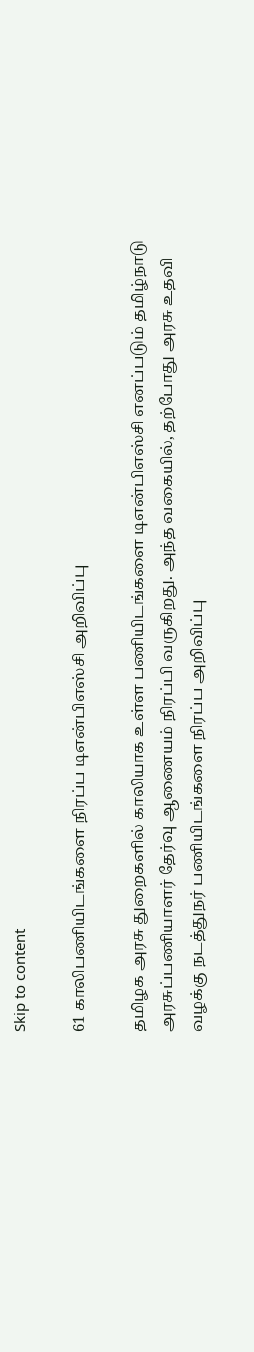Skip to content

61 காலிபணியிடங்களை நிரப்ப டிஎன்பிஎஸ்சி அறிவிப்பு

தமிழக அரசு துறைகளில் காலியாக உள்ள பணியிடங்களை டிஎன்பிஎஸ்சி எனப்படும் தமிழ்நாடு அரசுப்பணியாளர் தேர்வு ஆணையம் நிரப்பி வருகிறது. அந்த வகையில், தற்போது அரசு உதவி வழக்கு நடத்துநர் பணியிடங்களை நிரப்ப அறிவிப்பு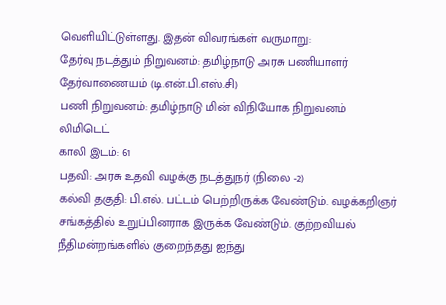வெளியிட்டுள்ளது. இதன் விவரங்கள் வருமாறு:
தேர்வு நடத்தும் நிறுவனம்: தமிழ்நாடு அரசு பணியாளர் தேர்வாணையம் (டி.என்.பி.எஸ்.சி)
பணி நிறுவனம்: தமிழ்நாடு மின் விநியோக நிறுவனம் லிமிடெட்
காலி இடம்: 61
பதவி: அரசு உதவி வழக்கு நடத்துநர் (நிலை -2)
கல்வி தகுதி: பி.எல். பட்டம் பெற்றிருக்க வேண்டும். வழக்கறிஞர் சங்கத்தில் உறுப்பினராக இருக்க வேண்டும். குற்றவியல் நீதிமன்றங்களில் குறைந்தது ஐந்து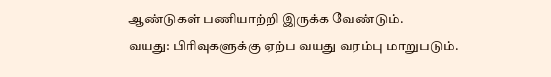ஆண்டுகள் பணியாற்றி இருக்க வேண்டும்.
வயது: பிரிவுகளுக்கு ஏற்ப வயது வரம்பு மாறுபடும்.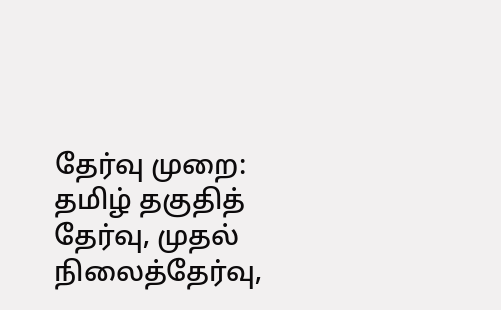தேர்வு முறை: தமிழ் தகுதித் தேர்வு, முதல் நிலைத்தேர்வு,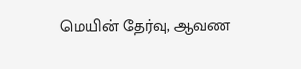மெயின் தேர்வு, ஆவண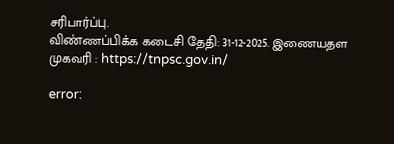சரிபார்ப்பு.
விண்ணப்பிக்க கடைசி தேதி: 31-12-2025. இணையதள முகவரி : https://tnpsc.gov.in/

error: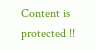Content is protected !!